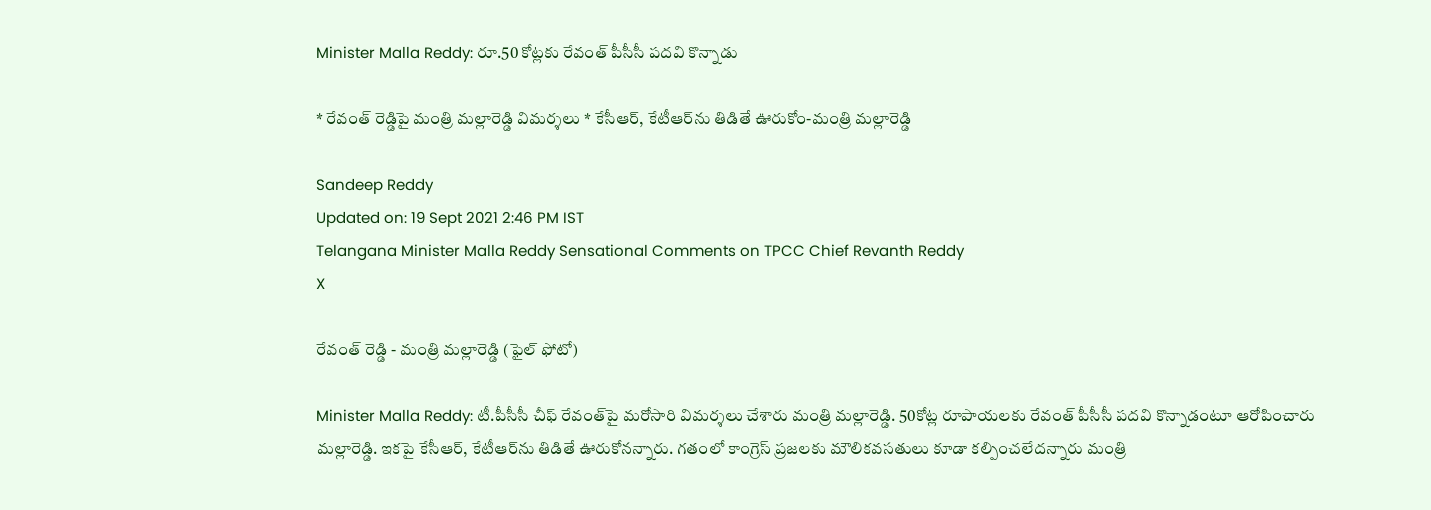Minister Malla Reddy: రూ.50 కోట్లకు రేవంత్‌ పీసీసీ పదవి కొన్నాడు

* రేవంత్‌ రెడ్డిపై మంత్రి మల్లారెడ్డి విమర్శలు * కేసీఆర్‌, కేటీఆర్‌ను తిడితే ఊరుకోం-మంత్రి మల్లారెడ్డి

Sandeep Reddy
Updated on: 19 Sept 2021 2:46 PM IST
Telangana Minister Malla Reddy Sensational Comments on TPCC Chief Revanth Reddy
X

రేవంత్‌ రెడ్డి - మంత్రి మల్లారెడ్డి (ఫైల్ ఫోటో)

Minister Malla Reddy: టీ.పీసీసీ చీఫ్‌ రేవంత్‌పై మరోసారి విమర్శలు చేశారు మంత్రి మల్లారెడ్డి. 50కోట్ల రూపాయలకు రేవంత్‌ పీసీసీ పదవి కొన్నాడంటూ ఆరోపించారు మల్లారెడ్డి. ఇకపై కేసీఆర్‌, కేటీఆర్‌ను తిడితే ఊరుకోనన్నారు. గతంలో కాంగ్రెస్‌ ప్రజలకు మౌలికవసతులు కూడా కల్పించలేదన్నారు మంత్రి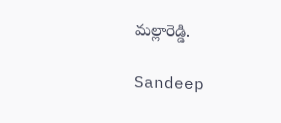మల్లారెడ్డి.

Sandeep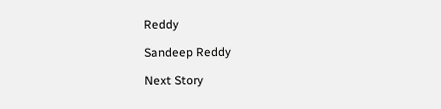Reddy

Sandeep Reddy

Next Story